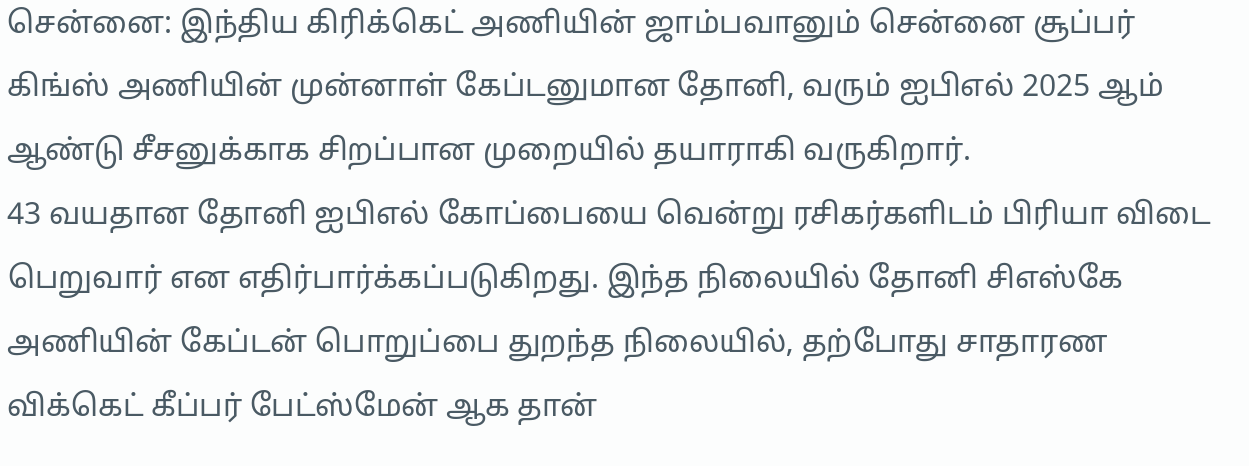சென்னை: இந்திய கிரிக்கெட் அணியின் ஜாம்பவானும் சென்னை சூப்பர் கிங்ஸ் அணியின் முன்னாள் கேப்டனுமான தோனி, வரும் ஐபிஎல் 2025 ஆம் ஆண்டு சீசனுக்காக சிறப்பான முறையில் தயாராகி வருகிறார்.
43 வயதான தோனி ஐபிஎல் கோப்பையை வென்று ரசிகர்களிடம் பிரியா விடை பெறுவார் என எதிர்பார்க்கப்படுகிறது. இந்த நிலையில் தோனி சிஎஸ்கே அணியின் கேப்டன் பொறுப்பை துறந்த நிலையில், தற்போது சாதாரண விக்கெட் கீப்பர் பேட்ஸ்மேன் ஆக தான்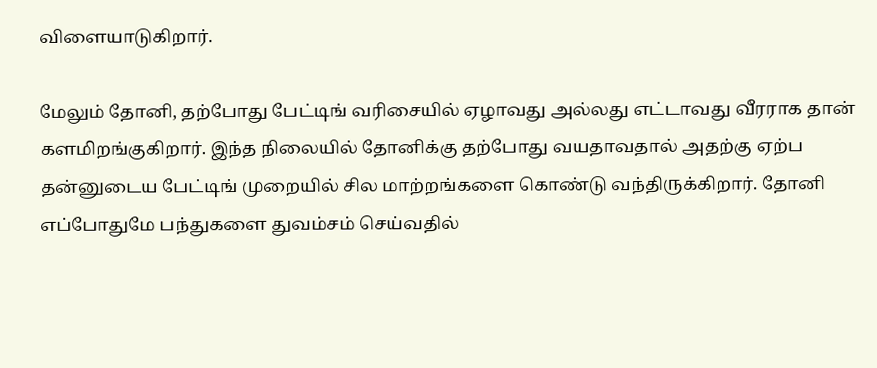விளையாடுகிறார்.

மேலும் தோனி, தற்போது பேட்டிங் வரிசையில் ஏழாவது அல்லது எட்டாவது வீரராக தான் களமிறங்குகிறார். இந்த நிலையில் தோனிக்கு தற்போது வயதாவதால் அதற்கு ஏற்ப தன்னுடைய பேட்டிங் முறையில் சில மாற்றங்களை கொண்டு வந்திருக்கிறார். தோனி எப்போதுமே பந்துகளை துவம்சம் செய்வதில்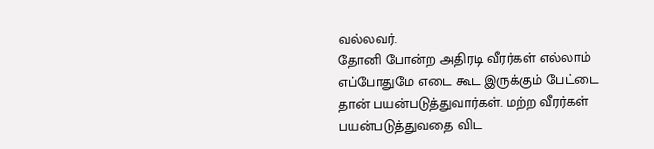வல்லவர்.
தோனி போன்ற அதிரடி வீரர்கள் எல்லாம் எப்போதுமே எடை கூட இருக்கும் பேட்டை தான் பயன்படுத்துவார்கள். மற்ற வீரர்கள் பயன்படுத்துவதை விட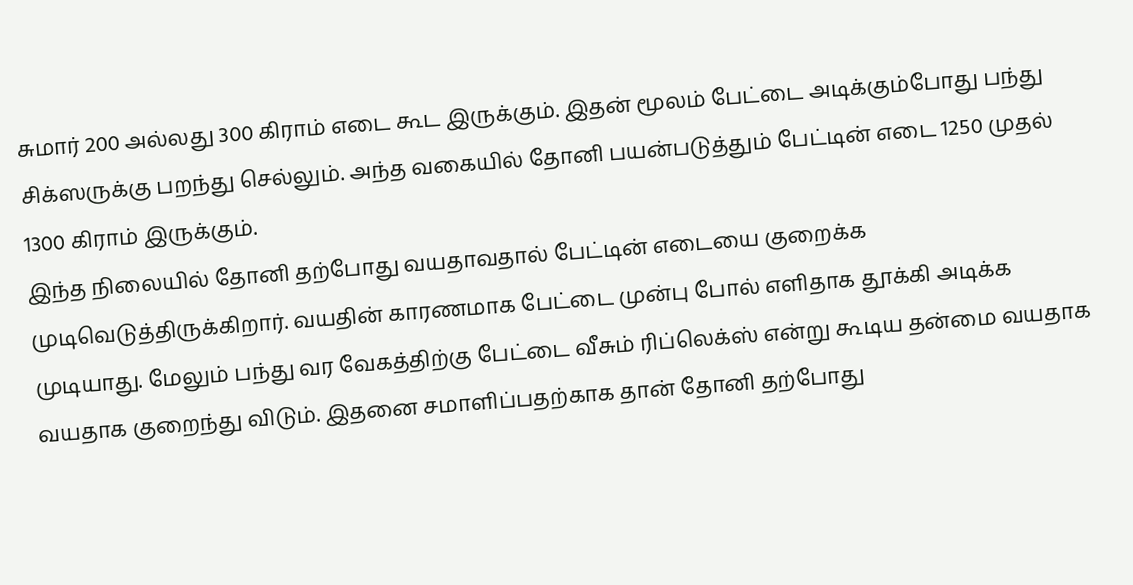சுமார் 200 அல்லது 300 கிராம் எடை கூட இருக்கும். இதன் மூலம் பேட்டை அடிக்கும்போது பந்து சிக்ஸருக்கு பறந்து செல்லும். அந்த வகையில் தோனி பயன்படுத்தும் பேட்டின் எடை 1250 முதல் 1300 கிராம் இருக்கும்.
இந்த நிலையில் தோனி தற்போது வயதாவதால் பேட்டின் எடையை குறைக்க முடிவெடுத்திருக்கிறார். வயதின் காரணமாக பேட்டை முன்பு போல் எளிதாக தூக்கி அடிக்க முடியாது. மேலும் பந்து வர வேகத்திற்கு பேட்டை வீசும் ரிப்லெக்ஸ் என்று கூடிய தன்மை வயதாக வயதாக குறைந்து விடும். இதனை சமாளிப்பதற்காக தான் தோனி தற்போது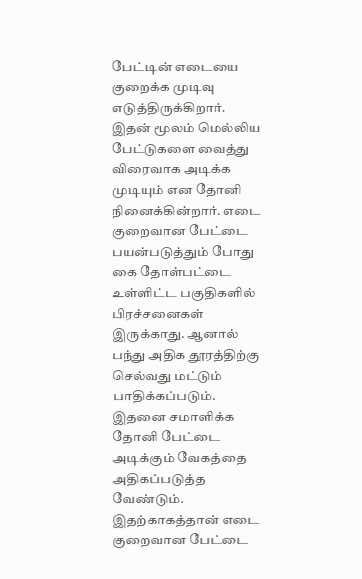பேட்டின் எடையை குறைக்க முடிவு எடுத்திருக்கிறார்.
இதன் மூலம் மெல்லிய பேட்டுகளை வைத்து விரைவாக அடிக்க முடியும் என தோனி நினைக்கின்றார். எடை குறைவான பேட்டை பயன்படுத்தும் போது கை தோள்பட்டை உள்ளிட்ட பகுதிகளில் பிரச்சனைகள் இருக்காது. ஆனால் பந்து அதிக தூரத்திற்கு செல்வது மட்டும் பாதிக்கப்படும். இதனை சமாளிக்க தோனி பேட்டை அடிக்கும் வேகத்தை அதிகப்படுத்த வேண்டும். இதற்காகத்தான் எடை குறைவான பேட்டை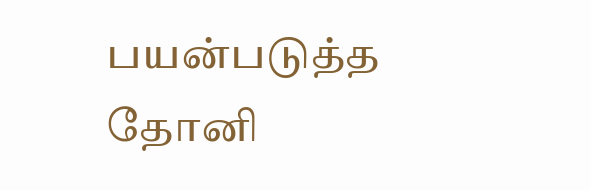பயன்படுத்த தோனி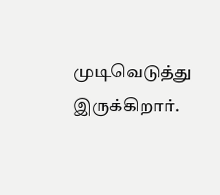முடிவெடுத்து இருக்கிறார்.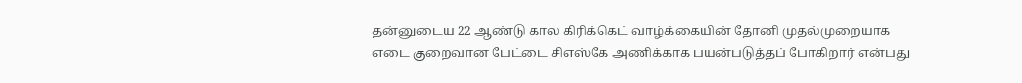தன்னுடைய 22 ஆண்டு கால கிரிக்கெட் வாழ்க்கையின் தோனி முதல்முறையாக எடை குறைவான பேட்டை சிஎஸ்கே அணிக்காக பயன்படுத்தப் போகிறார் என்பது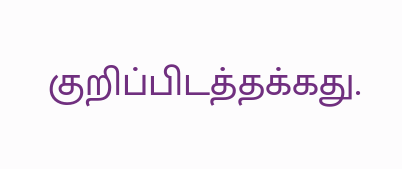குறிப்பிடத்தக்கது.